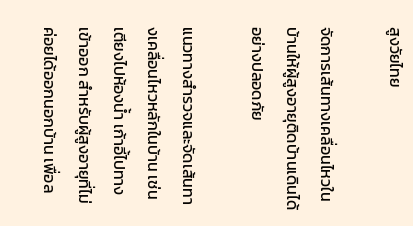สูงวัยไทย

จัดการเส้นทางเคลื่อนไหวในบ้านให้ผู้สูงอายุติดบ้านเดินได้อย่างปลอดภัย

แนวทางสำรวจและจัดเส้นทางเคลื่อนไหวหลักในบ้าน เช่น เตียงไปห้องน้ำ เก้าอี้ไปทางเข้าออก สำหรับผู้สูงอายุที่ไม่ค่อยได้ออกนอกบ้าน เพื่อล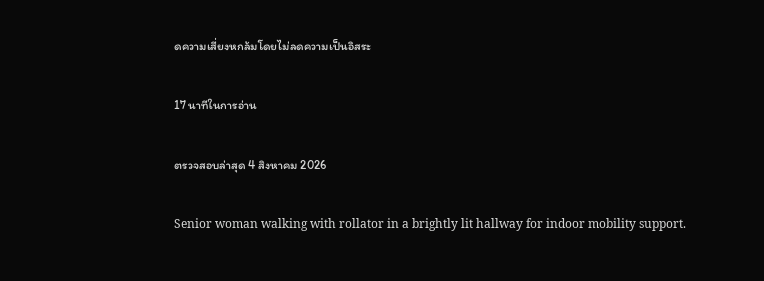ดความเสี่ยงหกล้มโดยไม่ลดความเป็นอิสระ

17 นาทีในการอ่าน

ตรวจสอบล่าสุด 4 สิงหาคม 2026

Senior woman walking with rollator in a brightly lit hallway for indoor mobility support.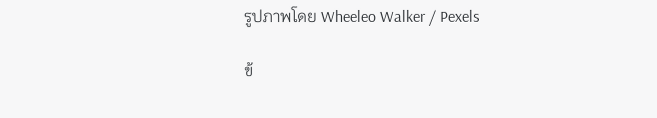รูปภาพโดย Wheeleo Walker / Pexels

ข้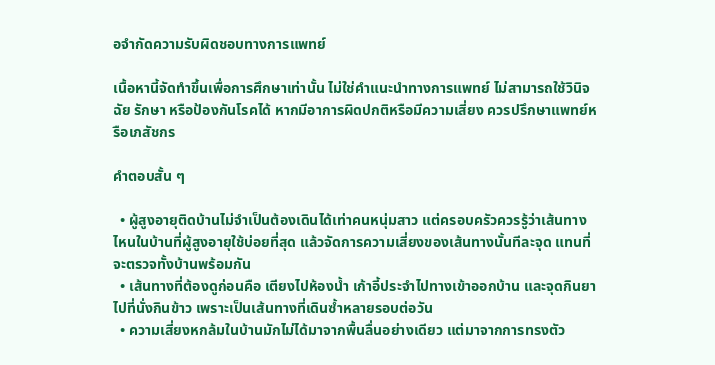อจำกัดความรับผิดชอบทางการแพทย์

เนื้อหานี้จัดทำขึ้นเพื่อการศึกษาเท่านั้น ไม่ใช่คำแนะนำทางการแพทย์ ไม่สามารถใช้วินิจฉัย รักษา หรือป้องกันโรคได้ หากมีอาการผิดปกติหรือมีความเสี่ยง ควรปรึกษาแพทย์หรือเภสัชกร

คำตอบสั้น ๆ

  • ผู้สูงอายุติดบ้านไม่จำเป็นต้องเดินได้เท่าคนหนุ่มสาว แต่ครอบครัวควรรู้ว่าเส้นทางไหนในบ้านที่ผู้สูงอายุใช้บ่อยที่สุด แล้วจัดการความเสี่ยงของเส้นทางนั้นทีละจุด แทนที่จะตรวจทั้งบ้านพร้อมกัน
  • เส้นทางที่ต้องดูก่อนคือ เตียงไปห้องน้ำ เก้าอี้ประจำไปทางเข้าออกบ้าน และจุดกินยาไปที่นั่งกินข้าว เพราะเป็นเส้นทางที่เดินซ้ำหลายรอบต่อวัน
  • ความเสี่ยงหกล้มในบ้านมักไม่ได้มาจากพื้นลื่นอย่างเดียว แต่มาจากการทรงตัว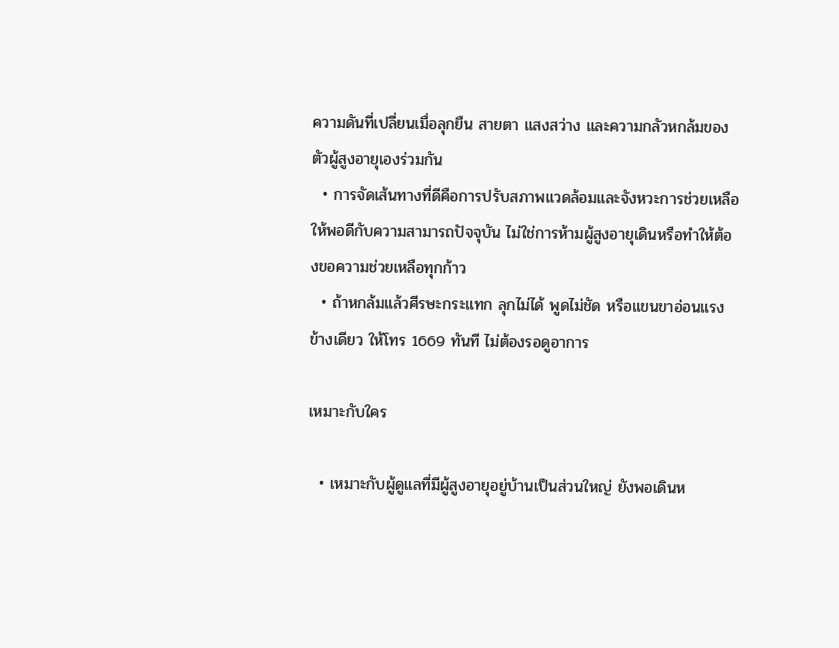ความดันที่เปลี่ยนเมื่อลุกยืน สายตา แสงสว่าง และความกลัวหกล้มของตัวผู้สูงอายุเองร่วมกัน
  • การจัดเส้นทางที่ดีคือการปรับสภาพแวดล้อมและจังหวะการช่วยเหลือให้พอดีกับความสามารถปัจจุบัน ไม่ใช่การห้ามผู้สูงอายุเดินหรือทำให้ต้องขอความช่วยเหลือทุกก้าว
  • ถ้าหกล้มแล้วศีรษะกระแทก ลุกไม่ได้ พูดไม่ชัด หรือแขนขาอ่อนแรงข้างเดียว ให้โทร 1669 ทันที ไม่ต้องรอดูอาการ

เหมาะกับใคร

  • เหมาะกับผู้ดูแลที่มีผู้สูงอายุอยู่บ้านเป็นส่วนใหญ่ ยังพอเดินห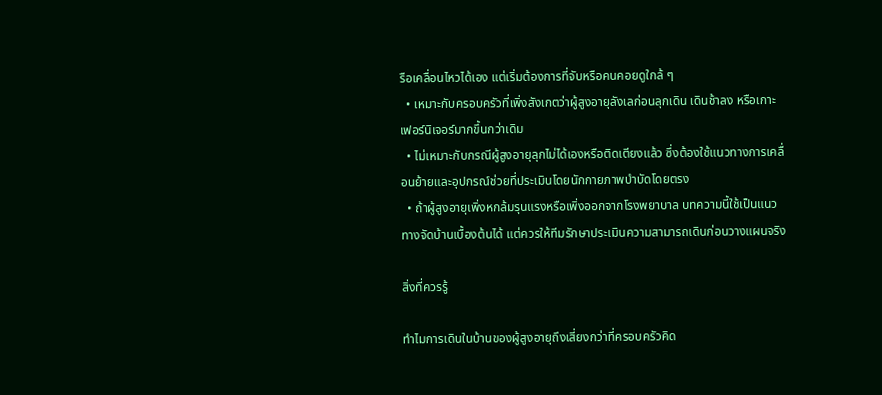รือเคลื่อนไหวได้เอง แต่เริ่มต้องการที่จับหรือคนคอยดูใกล้ ๆ
  • เหมาะกับครอบครัวที่เพิ่งสังเกตว่าผู้สูงอายุลังเลก่อนลุกเดิน เดินช้าลง หรือเกาะเฟอร์นิเจอร์มากขึ้นกว่าเดิม
  • ไม่เหมาะกับกรณีผู้สูงอายุลุกไม่ได้เองหรือติดเตียงแล้ว ซึ่งต้องใช้แนวทางการเคลื่อนย้ายและอุปกรณ์ช่วยที่ประเมินโดยนักกายภาพบำบัดโดยตรง
  • ถ้าผู้สูงอายุเพิ่งหกล้มรุนแรงหรือเพิ่งออกจากโรงพยาบาล บทความนี้ใช้เป็นแนวทางจัดบ้านเบื้องต้นได้ แต่ควรให้ทีมรักษาประเมินความสามารถเดินก่อนวางแผนจริง

สิ่งที่ควรรู้

ทำไมการเดินในบ้านของผู้สูงอายุถึงเสี่ยงกว่าที่ครอบครัวคิด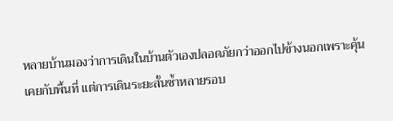หลายบ้านมองว่าการเดินในบ้านตัวเองปลอดภัยกว่าออกไปข้างนอกเพราะคุ้นเคยกับพื้นที่ แต่การเดินระยะสั้นซ้ำหลายรอบ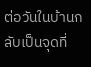ต่อวันในบ้านกลับเป็นจุดที่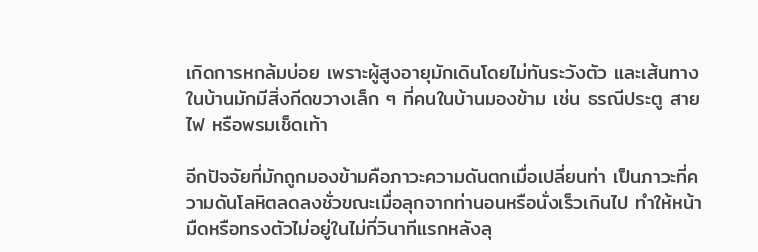เกิดการหกล้มบ่อย เพราะผู้สูงอายุมักเดินโดยไม่ทันระวังตัว และเส้นทางในบ้านมักมีสิ่งกีดขวางเล็ก ๆ ที่คนในบ้านมองข้าม เช่น ธรณีประตู สายไฟ หรือพรมเช็ดเท้า

อีกปัจจัยที่มักถูกมองข้ามคือภาวะความดันตกเมื่อเปลี่ยนท่า เป็นภาวะที่ความดันโลหิตลดลงชั่วขณะเมื่อลุกจากท่านอนหรือนั่งเร็วเกินไป ทำให้หน้ามืดหรือทรงตัวไม่อยู่ในไม่กี่วินาทีแรกหลังลุ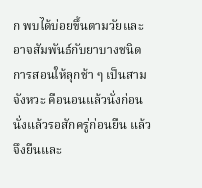ก พบได้บ่อยขึ้นตามวัยและอาจสัมพันธ์กับยาบางชนิด การสอนให้ลุกช้า ๆ เป็นสามจังหวะ คือนอนแล้วนั่งก่อน นั่งแล้วรอสักครู่ก่อนยืน แล้วจึงยืนและ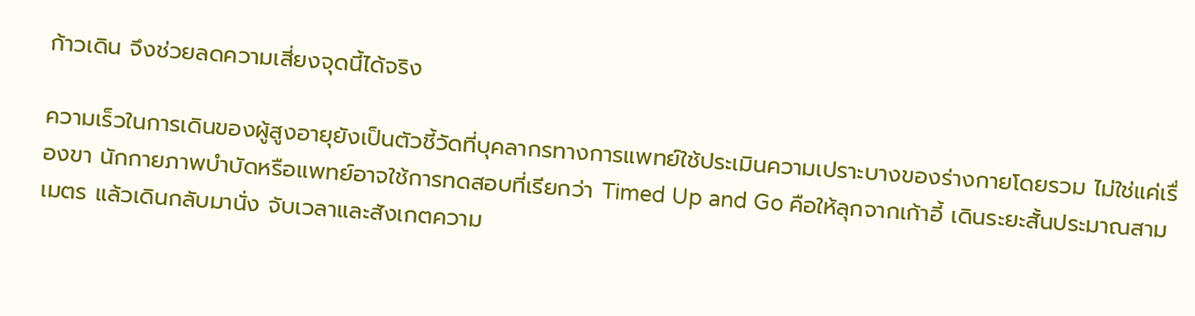ก้าวเดิน จึงช่วยลดความเสี่ยงจุดนี้ได้จริง

ความเร็วในการเดินของผู้สูงอายุยังเป็นตัวชี้วัดที่บุคลากรทางการแพทย์ใช้ประเมินความเปราะบางของร่างกายโดยรวม ไม่ใช่แค่เรื่องขา นักกายภาพบำบัดหรือแพทย์อาจใช้การทดสอบที่เรียกว่า Timed Up and Go คือให้ลุกจากเก้าอี้ เดินระยะสั้นประมาณสามเมตร แล้วเดินกลับมานั่ง จับเวลาและสังเกตความ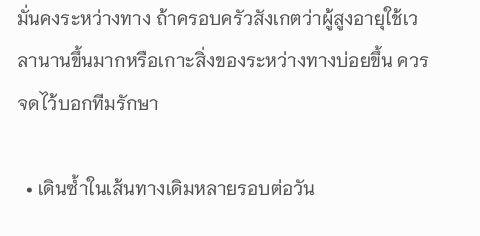มั่นคงระหว่างทาง ถ้าครอบครัวสังเกตว่าผู้สูงอายุใช้เวลานานขึ้นมากหรือเกาะสิ่งของระหว่างทางบ่อยขึ้น ควรจดไว้บอกทีมรักษา

  • เดินซ้ำในเส้นทางเดิมหลายรอบต่อวัน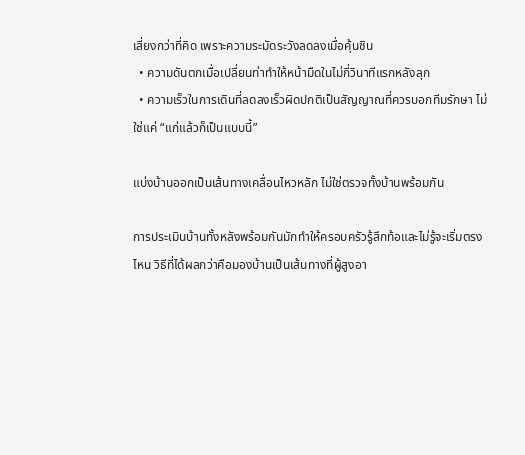เสี่ยงกว่าที่คิด เพราะความระมัดระวังลดลงเมื่อคุ้นชิน
  • ความดันตกเมื่อเปลี่ยนท่าทำให้หน้ามืดในไม่กี่วินาทีแรกหลังลุก
  • ความเร็วในการเดินที่ลดลงเร็วผิดปกติเป็นสัญญาณที่ควรบอกทีมรักษา ไม่ใช่แค่ “แก่แล้วก็เป็นแบบนี้”

แบ่งบ้านออกเป็นเส้นทางเคลื่อนไหวหลัก ไม่ใช่ตรวจทั้งบ้านพร้อมกัน

การประเมินบ้านทั้งหลังพร้อมกันมักทำให้ครอบครัวรู้สึกท้อและไม่รู้จะเริ่มตรงไหน วิธีที่ได้ผลกว่าคือมองบ้านเป็นเส้นทางที่ผู้สูงอา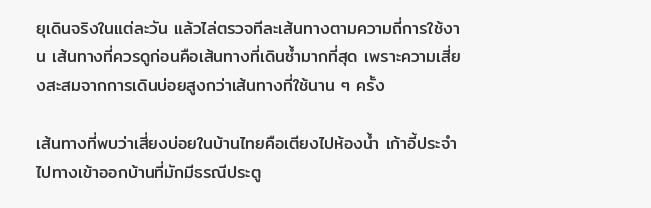ยุเดินจริงในแต่ละวัน แล้วไล่ตรวจทีละเส้นทางตามความถี่การใช้งาน เส้นทางที่ควรดูก่อนคือเส้นทางที่เดินซ้ำมากที่สุด เพราะความเสี่ยงสะสมจากการเดินบ่อยสูงกว่าเส้นทางที่ใช้นาน ๆ ครั้ง

เส้นทางที่พบว่าเสี่ยงบ่อยในบ้านไทยคือเตียงไปห้องน้ำ เก้าอี้ประจำไปทางเข้าออกบ้านที่มักมีธรณีประตู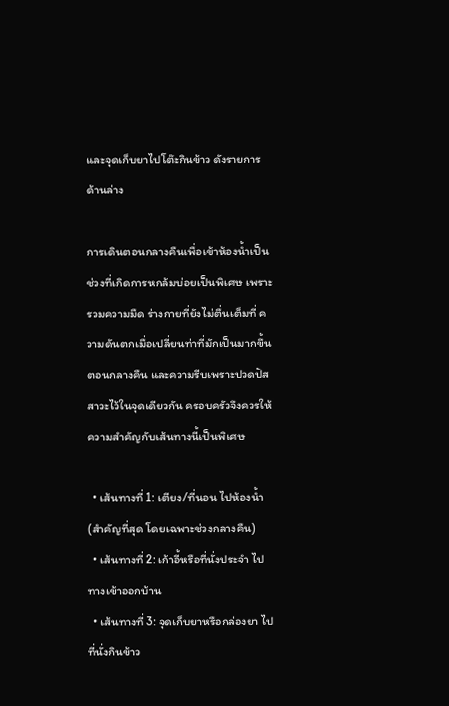และจุดเก็บยาไปโต๊ะกินข้าว ดังรายการด้านล่าง

การเดินตอนกลางคืนเพื่อเข้าห้องน้ำเป็นช่วงที่เกิดการหกล้มบ่อยเป็นพิเศษ เพราะรวมความมืด ร่างกายที่ยังไม่ตื่นเต็มที่ ความดันตกเมื่อเปลี่ยนท่าที่มักเป็นมากขึ้นตอนกลางคืน และความรีบเพราะปวดปัสสาวะไว้ในจุดเดียวกัน ครอบครัวจึงควรให้ความสำคัญกับเส้นทางนี้เป็นพิเศษ

  • เส้นทางที่ 1: เตียง/ที่นอน ไปห้องน้ำ (สำคัญที่สุด โดยเฉพาะช่วงกลางคืน)
  • เส้นทางที่ 2: เก้าอี้หรือที่นั่งประจำ ไปทางเข้าออกบ้าน
  • เส้นทางที่ 3: จุดเก็บยาหรือกล่องยา ไปที่นั่งกินข้าว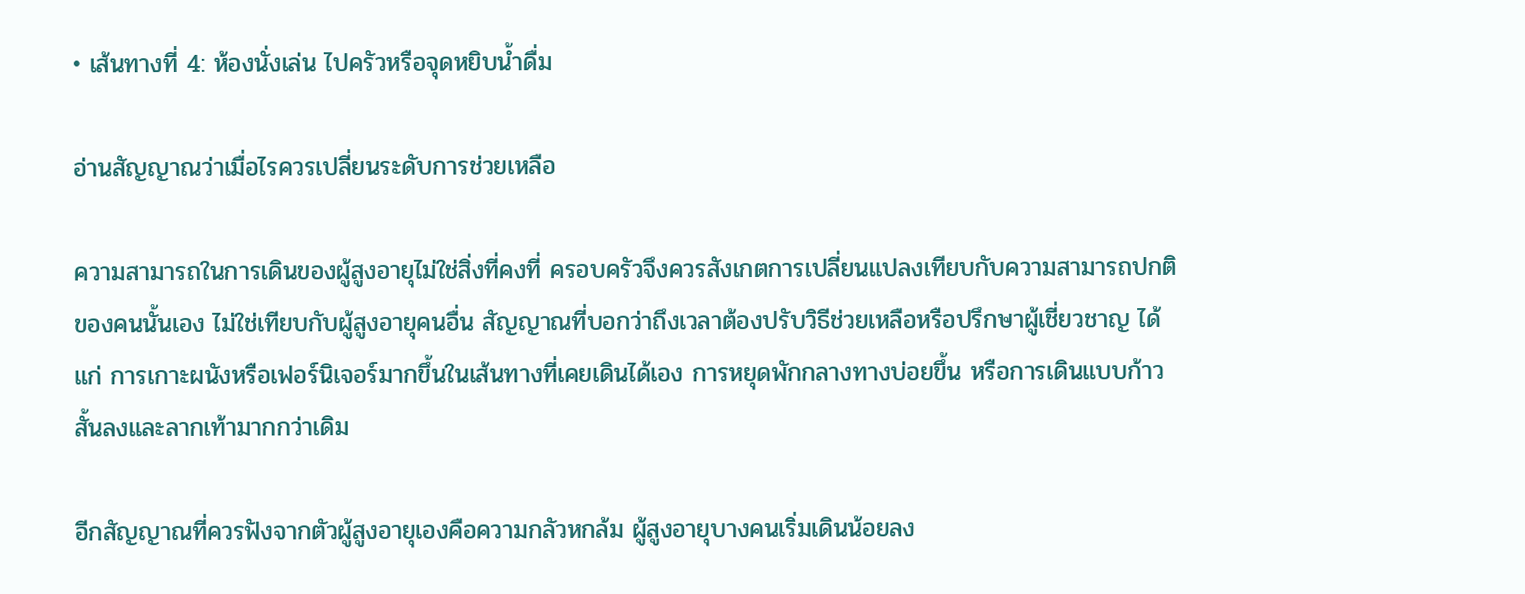• เส้นทางที่ 4: ห้องนั่งเล่น ไปครัวหรือจุดหยิบน้ำดื่ม

อ่านสัญญาณว่าเมื่อไรควรเปลี่ยนระดับการช่วยเหลือ

ความสามารถในการเดินของผู้สูงอายุไม่ใช่สิ่งที่คงที่ ครอบครัวจึงควรสังเกตการเปลี่ยนแปลงเทียบกับความสามารถปกติของคนนั้นเอง ไม่ใช่เทียบกับผู้สูงอายุคนอื่น สัญญาณที่บอกว่าถึงเวลาต้องปรับวิธีช่วยเหลือหรือปรึกษาผู้เชี่ยวชาญ ได้แก่ การเกาะผนังหรือเฟอร์นิเจอร์มากขึ้นในเส้นทางที่เคยเดินได้เอง การหยุดพักกลางทางบ่อยขึ้น หรือการเดินแบบก้าวสั้นลงและลากเท้ามากกว่าเดิม

อีกสัญญาณที่ควรฟังจากตัวผู้สูงอายุเองคือความกลัวหกล้ม ผู้สูงอายุบางคนเริ่มเดินน้อยลง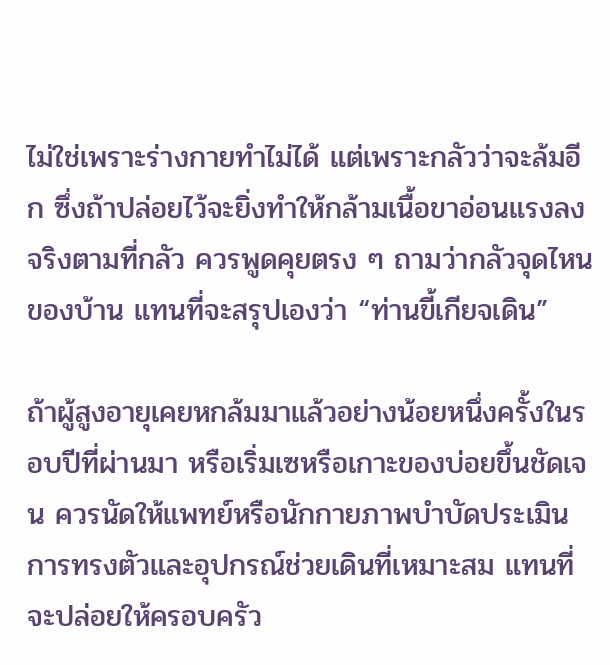ไม่ใช่เพราะร่างกายทำไม่ได้ แต่เพราะกลัวว่าจะล้มอีก ซึ่งถ้าปล่อยไว้จะยิ่งทำให้กล้ามเนื้อขาอ่อนแรงลงจริงตามที่กลัว ควรพูดคุยตรง ๆ ถามว่ากลัวจุดไหนของบ้าน แทนที่จะสรุปเองว่า “ท่านขี้เกียจเดิน”

ถ้าผู้สูงอายุเคยหกล้มมาแล้วอย่างน้อยหนึ่งครั้งในรอบปีที่ผ่านมา หรือเริ่มเซหรือเกาะของบ่อยขึ้นชัดเจน ควรนัดให้แพทย์หรือนักกายภาพบำบัดประเมินการทรงตัวและอุปกรณ์ช่วยเดินที่เหมาะสม แทนที่จะปล่อยให้ครอบครัว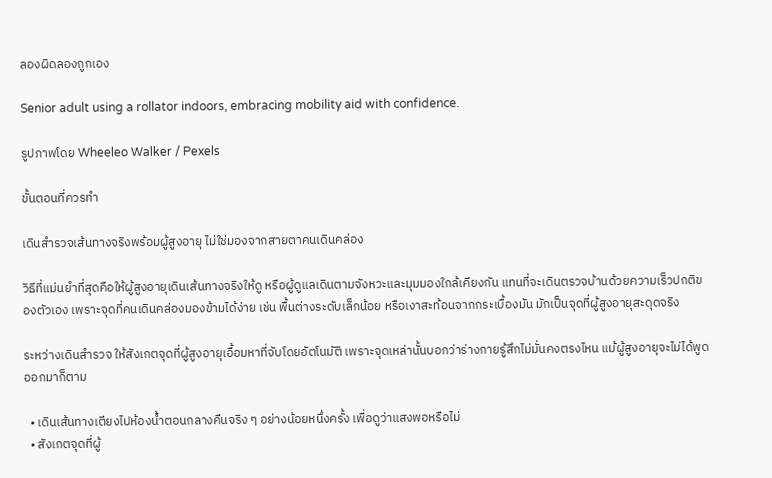ลองผิดลองถูกเอง

Senior adult using a rollator indoors, embracing mobility aid with confidence.

รูปภาพโดย Wheeleo Walker / Pexels

ขั้นตอนที่ควรทำ

เดินสำรวจเส้นทางจริงพร้อมผู้สูงอายุ ไม่ใช่มองจากสายตาคนเดินคล่อง

วิธีที่แม่นยำที่สุดคือให้ผู้สูงอายุเดินเส้นทางจริงให้ดู หรือผู้ดูแลเดินตามจังหวะและมุมมองใกล้เคียงกัน แทนที่จะเดินตรวจบ้านด้วยความเร็วปกติของตัวเอง เพราะจุดที่คนเดินคล่องมองข้ามได้ง่าย เช่น พื้นต่างระดับเล็กน้อย หรือเงาสะท้อนจากกระเบื้องมัน มักเป็นจุดที่ผู้สูงอายุสะดุดจริง

ระหว่างเดินสำรวจ ให้สังเกตจุดที่ผู้สูงอายุเอื้อมหาที่จับโดยอัตโนมัติ เพราะจุดเหล่านั้นบอกว่าร่างกายรู้สึกไม่มั่นคงตรงไหน แม้ผู้สูงอายุจะไม่ได้พูดออกมาก็ตาม

  • เดินเส้นทางเตียงไปห้องน้ำตอนกลางคืนจริง ๆ อย่างน้อยหนึ่งครั้ง เพื่อดูว่าแสงพอหรือไม่
  • สังเกตจุดที่ผู้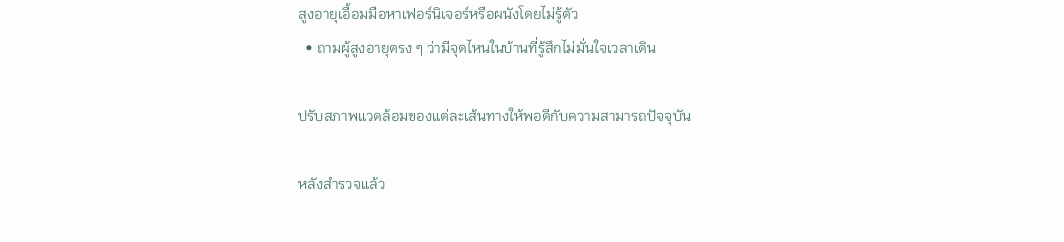สูงอายุเอื้อมมือหาเฟอร์นิเจอร์หรือผนังโดยไม่รู้ตัว
  • ถามผู้สูงอายุตรง ๆ ว่ามีจุดไหนในบ้านที่รู้สึกไม่มั่นใจเวลาเดิน

ปรับสภาพแวดล้อมของแต่ละเส้นทางให้พอดีกับความสามารถปัจจุบัน

หลังสำรวจแล้ว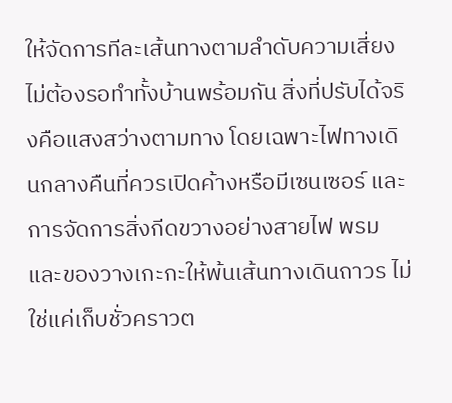ให้จัดการทีละเส้นทางตามลำดับความเสี่ยง ไม่ต้องรอทำทั้งบ้านพร้อมกัน สิ่งที่ปรับได้จริงคือแสงสว่างตามทาง โดยเฉพาะไฟทางเดินกลางคืนที่ควรเปิดค้างหรือมีเซนเซอร์ และการจัดการสิ่งกีดขวางอย่างสายไฟ พรม และของวางเกะกะให้พ้นเส้นทางเดินถาวร ไม่ใช่แค่เก็บชั่วคราวต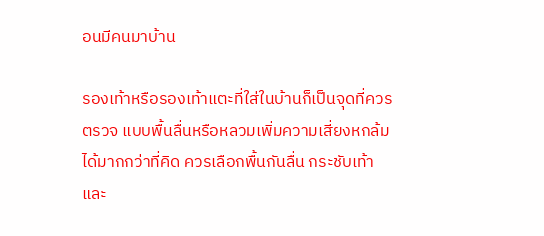อนมีคนมาบ้าน

รองเท้าหรือรองเท้าแตะที่ใส่ในบ้านก็เป็นจุดที่ควรตรวจ แบบพื้นลื่นหรือหลวมเพิ่มความเสี่ยงหกล้มได้มากกว่าที่คิด ควรเลือกพื้นกันลื่น กระชับเท้า และ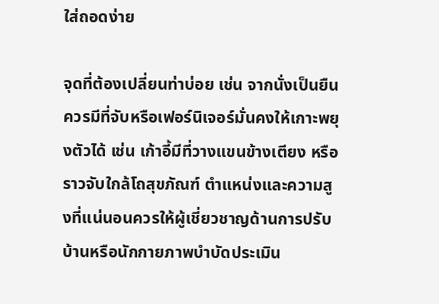ใส่ถอดง่าย

จุดที่ต้องเปลี่ยนท่าบ่อย เช่น จากนั่งเป็นยืน ควรมีที่จับหรือเฟอร์นิเจอร์มั่นคงให้เกาะพยุงตัวได้ เช่น เก้าอี้มีที่วางแขนข้างเตียง หรือราวจับใกล้โถสุขภัณฑ์ ตำแหน่งและความสูงที่แน่นอนควรให้ผู้เชี่ยวชาญด้านการปรับบ้านหรือนักกายภาพบำบัดประเมิน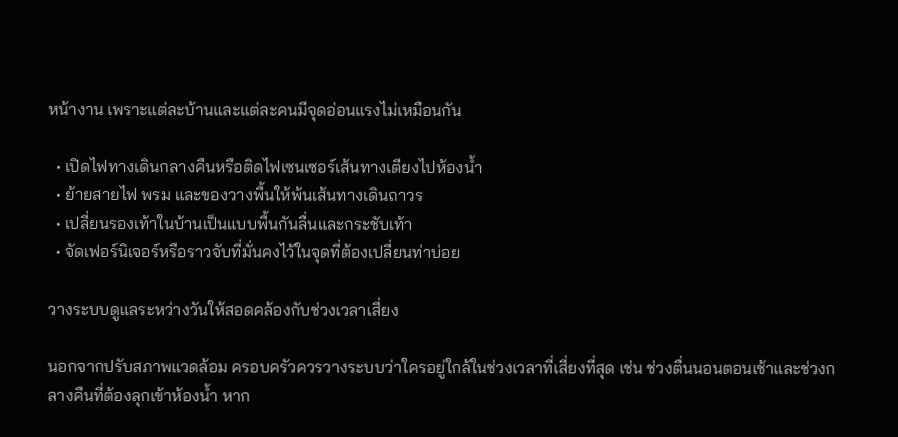หน้างาน เพราะแต่ละบ้านและแต่ละคนมีจุดอ่อนแรงไม่เหมือนกัน

  • เปิดไฟทางเดินกลางคืนหรือติดไฟเซนเซอร์เส้นทางเตียงไปห้องน้ำ
  • ย้ายสายไฟ พรม และของวางพื้นให้พ้นเส้นทางเดินถาวร
  • เปลี่ยนรองเท้าในบ้านเป็นแบบพื้นกันลื่นและกระชับเท้า
  • จัดเฟอร์นิเจอร์หรือราวจับที่มั่นคงไว้ในจุดที่ต้องเปลี่ยนท่าบ่อย

วางระบบดูแลระหว่างวันให้สอดคล้องกับช่วงเวลาเสี่ยง

นอกจากปรับสภาพแวดล้อม ครอบครัวควรวางระบบว่าใครอยู่ใกล้ในช่วงเวลาที่เสี่ยงที่สุด เช่น ช่วงตื่นนอนตอนเช้าและช่วงกลางคืนที่ต้องลุกเข้าห้องน้ำ หาก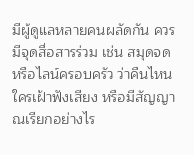มีผู้ดูแลหลายคนผลัดกัน ควรมีจุดสื่อสารร่วม เช่น สมุดจดหรือไลน์ครอบครัว ว่าคืนไหนใครเฝ้าฟังเสียง หรือมีสัญญาณเรียกอย่างไร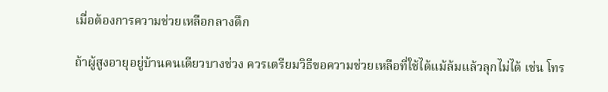เมื่อต้องการความช่วยเหลือกลางดึก

ถ้าผู้สูงอายุอยู่บ้านคนเดียวบางช่วง ควรเตรียมวิธีขอความช่วยเหลือที่ใช้ได้แม้ล้มแล้วลุกไม่ได้ เช่น โทร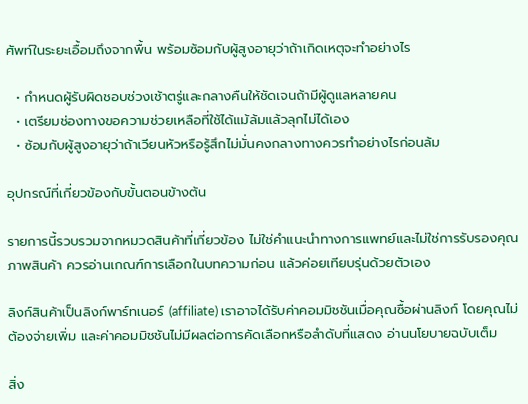ศัพท์ในระยะเอื้อมถึงจากพื้น พร้อมซ้อมกับผู้สูงอายุว่าถ้าเกิดเหตุจะทำอย่างไร

  • กำหนดผู้รับผิดชอบช่วงเช้าตรู่และกลางคืนให้ชัดเจนถ้ามีผู้ดูแลหลายคน
  • เตรียมช่องทางขอความช่วยเหลือที่ใช้ได้แม้ล้มแล้วลุกไม่ได้เอง
  • ซ้อมกับผู้สูงอายุว่าถ้าเวียนหัวหรือรู้สึกไม่มั่นคงกลางทางควรทำอย่างไรก่อนล้ม

อุปกรณ์ที่เกี่ยวข้องกับขั้นตอนข้างต้น

รายการนี้รวบรวมจากหมวดสินค้าที่เกี่ยวข้อง ไม่ใช่คำแนะนำทางการแพทย์และไม่ใช่การรับรองคุณภาพสินค้า ควรอ่านเกณฑ์การเลือกในบทความก่อน แล้วค่อยเทียบรุ่นด้วยตัวเอง

ลิงก์สินค้าเป็นลิงก์พาร์ทเนอร์ (affiliate) เราอาจได้รับค่าคอมมิชชันเมื่อคุณซื้อผ่านลิงก์ โดยคุณไม่ต้องจ่ายเพิ่ม และค่าคอมมิชชันไม่มีผลต่อการคัดเลือกหรือลำดับที่แสดง อ่านนโยบายฉบับเต็ม

สิ่ง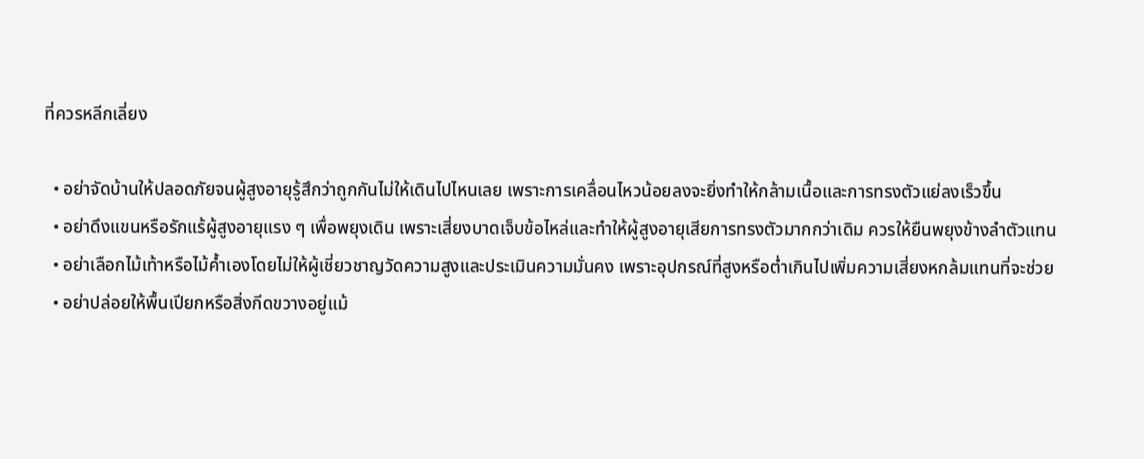ที่ควรหลีกเลี่ยง

  • อย่าจัดบ้านให้ปลอดภัยจนผู้สูงอายุรู้สึกว่าถูกกันไม่ให้เดินไปไหนเลย เพราะการเคลื่อนไหวน้อยลงจะยิ่งทำให้กล้ามเนื้อและการทรงตัวแย่ลงเร็วขึ้น
  • อย่าดึงแขนหรือรักแร้ผู้สูงอายุแรง ๆ เพื่อพยุงเดิน เพราะเสี่ยงบาดเจ็บข้อไหล่และทำให้ผู้สูงอายุเสียการทรงตัวมากกว่าเดิม ควรให้ยืนพยุงข้างลำตัวแทน
  • อย่าเลือกไม้เท้าหรือไม้ค้ำเองโดยไม่ให้ผู้เชี่ยวชาญวัดความสูงและประเมินความมั่นคง เพราะอุปกรณ์ที่สูงหรือต่ำเกินไปเพิ่มความเสี่ยงหกล้มแทนที่จะช่วย
  • อย่าปล่อยให้พื้นเปียกหรือสิ่งกีดขวางอยู่แม้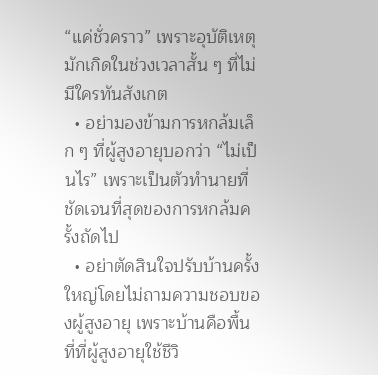“แค่ชั่วคราว” เพราะอุบัติเหตุมักเกิดในช่วงเวลาสั้น ๆ ที่ไม่มีใครทันสังเกต
  • อย่ามองข้ามการหกล้มเล็ก ๆ ที่ผู้สูงอายุบอกว่า “ไม่เป็นไร” เพราะเป็นตัวทำนายที่ชัดเจนที่สุดของการหกล้มครั้งถัดไป
  • อย่าตัดสินใจปรับบ้านครั้งใหญ่โดยไม่ถามความชอบของผู้สูงอายุ เพราะบ้านคือพื้นที่ที่ผู้สูงอายุใช้ชีวิ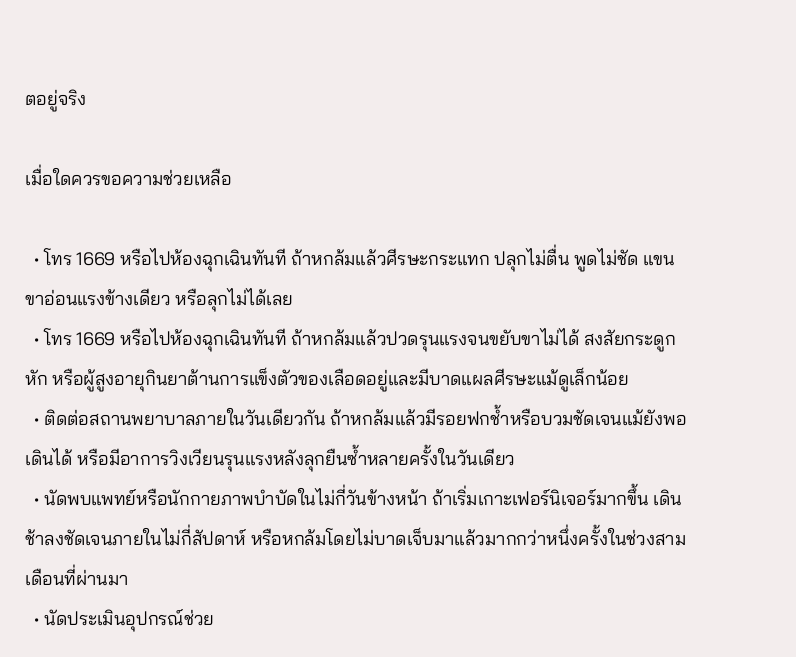ตอยู่จริง

เมื่อใดควรขอความช่วยเหลือ

  • โทร 1669 หรือไปห้องฉุกเฉินทันที ถ้าหกล้มแล้วศีรษะกระแทก ปลุกไม่ตื่น พูดไม่ชัด แขนขาอ่อนแรงข้างเดียว หรือลุกไม่ได้เลย
  • โทร 1669 หรือไปห้องฉุกเฉินทันที ถ้าหกล้มแล้วปวดรุนแรงจนขยับขาไม่ได้ สงสัยกระดูกหัก หรือผู้สูงอายุกินยาต้านการแข็งตัวของเลือดอยู่และมีบาดแผลศีรษะแม้ดูเล็กน้อย
  • ติดต่อสถานพยาบาลภายในวันเดียวกัน ถ้าหกล้มแล้วมีรอยฟกช้ำหรือบวมชัดเจนแม้ยังพอเดินได้ หรือมีอาการวิงเวียนรุนแรงหลังลุกยืนซ้ำหลายครั้งในวันเดียว
  • นัดพบแพทย์หรือนักกายภาพบำบัดในไม่กี่วันข้างหน้า ถ้าเริ่มเกาะเฟอร์นิเจอร์มากขึ้น เดินช้าลงชัดเจนภายในไม่กี่สัปดาห์ หรือหกล้มโดยไม่บาดเจ็บมาแล้วมากกว่าหนึ่งครั้งในช่วงสามเดือนที่ผ่านมา
  • นัดประเมินอุปกรณ์ช่วย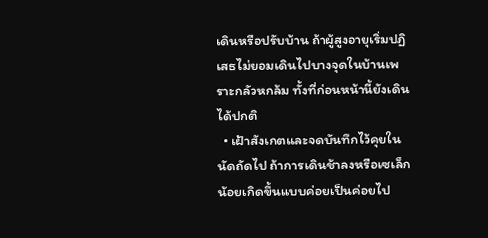เดินหรือปรับบ้าน ถ้าผู้สูงอายุเริ่มปฏิเสธไม่ยอมเดินไปบางจุดในบ้านเพราะกลัวหกล้ม ทั้งที่ก่อนหน้านี้ยังเดินได้ปกติ
  • เฝ้าสังเกตและจดบันทึกไว้คุยในนัดถัดไป ถ้าการเดินช้าลงหรือเซเล็กน้อยเกิดขึ้นแบบค่อยเป็นค่อยไป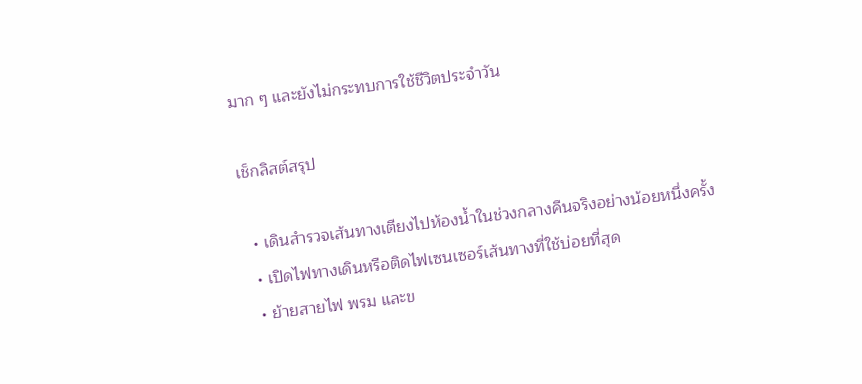มาก ๆ และยังไม่กระทบการใช้ชีวิตประจำวัน

เช็กลิสต์สรุป

  • เดินสำรวจเส้นทางเตียงไปห้องน้ำในช่วงกลางคืนจริงอย่างน้อยหนึ่งครั้ง
  • เปิดไฟทางเดินหรือติดไฟเซนเซอร์เส้นทางที่ใช้บ่อยที่สุด
  • ย้ายสายไฟ พรม และข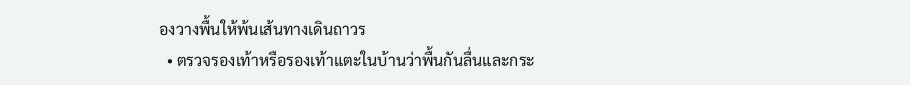องวางพื้นให้พ้นเส้นทางเดินถาวร
  • ตรวจรองเท้าหรือรองเท้าแตะในบ้านว่าพื้นกันลื่นและกระ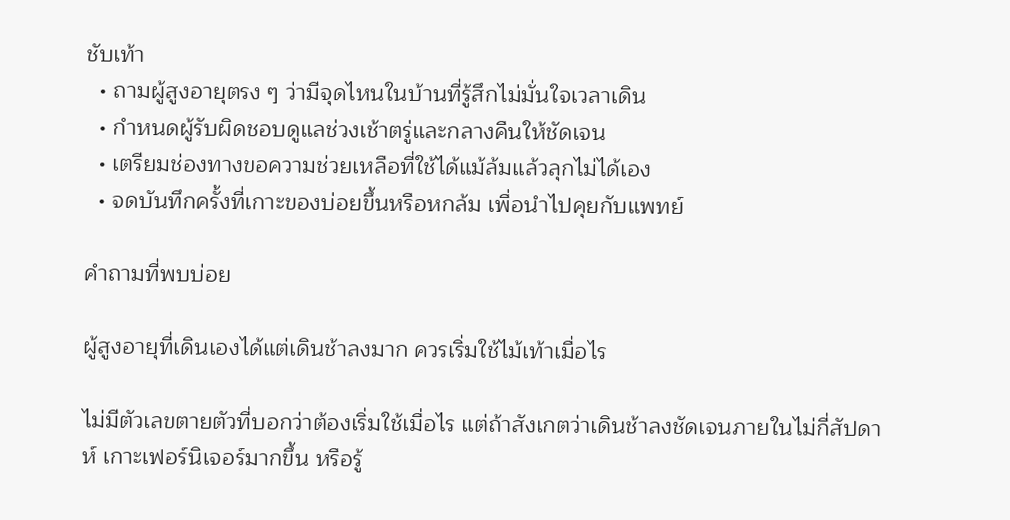ชับเท้า
  • ถามผู้สูงอายุตรง ๆ ว่ามีจุดไหนในบ้านที่รู้สึกไม่มั่นใจเวลาเดิน
  • กำหนดผู้รับผิดชอบดูแลช่วงเช้าตรู่และกลางคืนให้ชัดเจน
  • เตรียมช่องทางขอความช่วยเหลือที่ใช้ได้แม้ล้มแล้วลุกไม่ได้เอง
  • จดบันทึกครั้งที่เกาะของบ่อยขึ้นหรือหกล้ม เพื่อนำไปคุยกับแพทย์

คำถามที่พบบ่อย

ผู้สูงอายุที่เดินเองได้แต่เดินช้าลงมาก ควรเริ่มใช้ไม้เท้าเมื่อไร

ไม่มีตัวเลขตายตัวที่บอกว่าต้องเริ่มใช้เมื่อไร แต่ถ้าสังเกตว่าเดินช้าลงชัดเจนภายในไม่กี่สัปดาห์ เกาะเฟอร์นิเจอร์มากขึ้น หรือรู้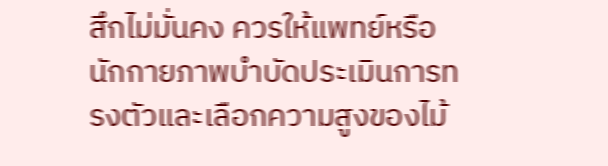สึกไม่มั่นคง ควรให้แพทย์หรือนักกายภาพบำบัดประเมินการทรงตัวและเลือกความสูงของไม้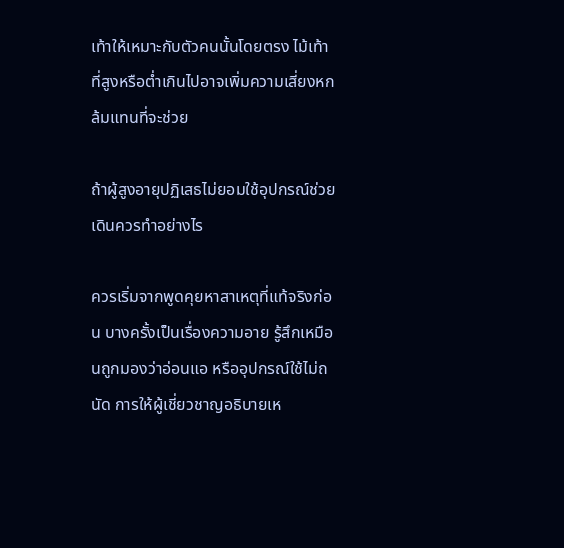เท้าให้เหมาะกับตัวคนนั้นโดยตรง ไม้เท้าที่สูงหรือต่ำเกินไปอาจเพิ่มความเสี่ยงหกล้มแทนที่จะช่วย

ถ้าผู้สูงอายุปฏิเสธไม่ยอมใช้อุปกรณ์ช่วยเดินควรทำอย่างไร

ควรเริ่มจากพูดคุยหาสาเหตุที่แท้จริงก่อน บางครั้งเป็นเรื่องความอาย รู้สึกเหมือนถูกมองว่าอ่อนแอ หรืออุปกรณ์ใช้ไม่ถนัด การให้ผู้เชี่ยวชาญอธิบายเห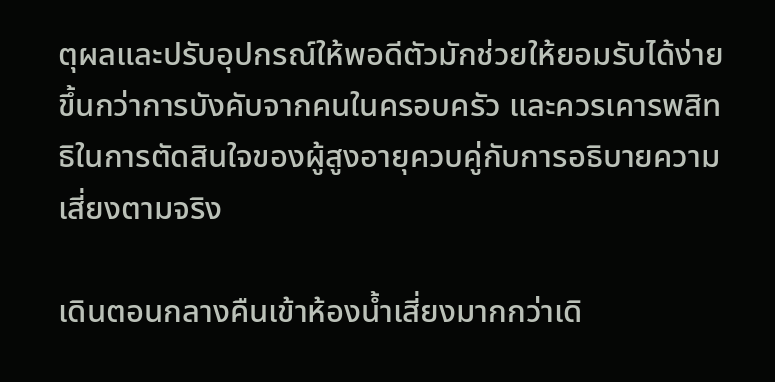ตุผลและปรับอุปกรณ์ให้พอดีตัวมักช่วยให้ยอมรับได้ง่ายขึ้นกว่าการบังคับจากคนในครอบครัว และควรเคารพสิทธิในการตัดสินใจของผู้สูงอายุควบคู่กับการอธิบายความเสี่ยงตามจริง

เดินตอนกลางคืนเข้าห้องน้ำเสี่ยงมากกว่าเดิ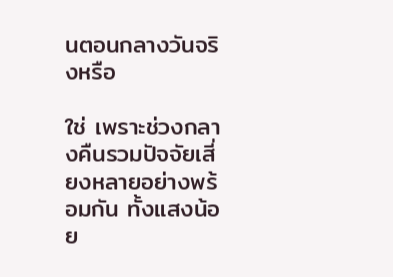นตอนกลางวันจริงหรือ

ใช่ เพราะช่วงกลางคืนรวมปัจจัยเสี่ยงหลายอย่างพร้อมกัน ทั้งแสงน้อย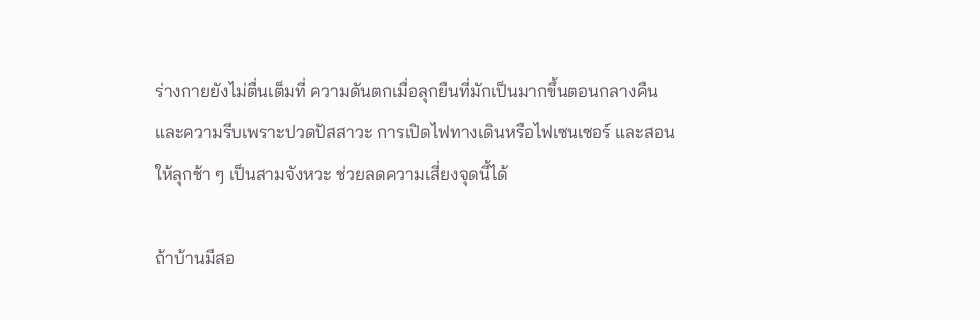ร่างกายยังไม่ตื่นเต็มที่ ความดันตกเมื่อลุกยืนที่มักเป็นมากขึ้นตอนกลางคืน และความรีบเพราะปวดปัสสาวะ การเปิดไฟทางเดินหรือไฟเซนเซอร์ และสอนให้ลุกช้า ๆ เป็นสามจังหวะ ช่วยลดความเสี่ยงจุดนี้ได้

ถ้าบ้านมีสอ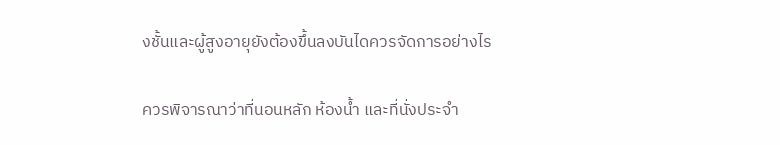งชั้นและผู้สูงอายุยังต้องขึ้นลงบันไดควรจัดการอย่างไร

ควรพิจารณาว่าที่นอนหลัก ห้องน้ำ และที่นั่งประจำ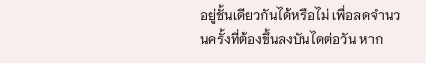อยู่ชั้นเดียวกันได้หรือไม่ เพื่อลดจำนวนครั้งที่ต้องขึ้นลงบันไดต่อวัน หาก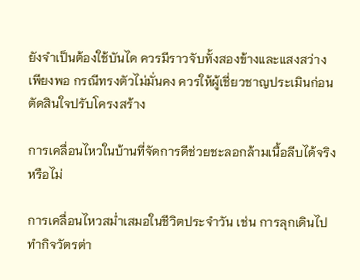ยังจำเป็นต้องใช้บันได ควรมีราวจับทั้งสองข้างและแสงสว่างเพียงพอ กรณีทรงตัวไม่มั่นคง ควรให้ผู้เชี่ยวชาญประเมินก่อนตัดสินใจปรับโครงสร้าง

การเคลื่อนไหวในบ้านที่จัดการดีช่วยชะลอกล้ามเนื้อลีบได้จริงหรือไม่

การเคลื่อนไหวสม่ำเสมอในชีวิตประจำวัน เช่น การลุกเดินไปทำกิจวัตรต่า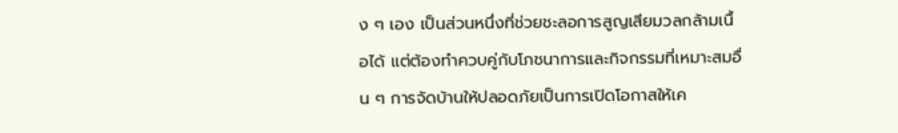ง ๆ เอง เป็นส่วนหนึ่งที่ช่วยชะลอการสูญเสียมวลกล้ามเนื้อได้ แต่ต้องทำควบคู่กับโภชนาการและกิจกรรมที่เหมาะสมอื่น ๆ การจัดบ้านให้ปลอดภัยเป็นการเปิดโอกาสให้เค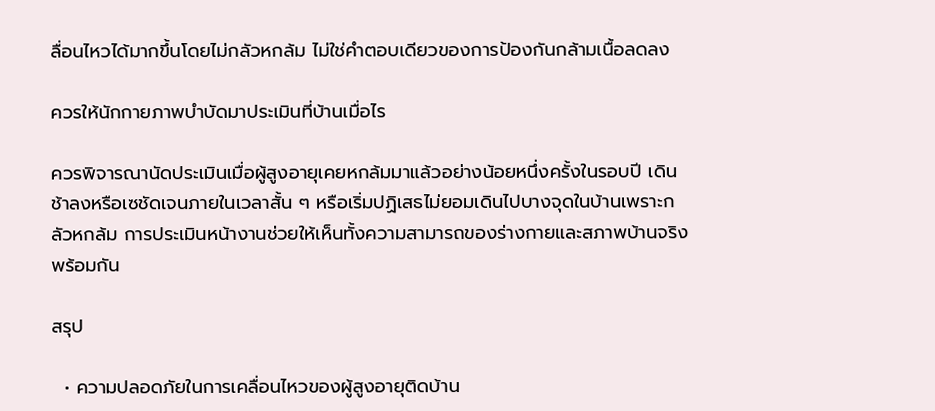ลื่อนไหวได้มากขึ้นโดยไม่กลัวหกล้ม ไม่ใช่คำตอบเดียวของการป้องกันกล้ามเนื้อลดลง

ควรให้นักกายภาพบำบัดมาประเมินที่บ้านเมื่อไร

ควรพิจารณานัดประเมินเมื่อผู้สูงอายุเคยหกล้มมาแล้วอย่างน้อยหนึ่งครั้งในรอบปี เดินช้าลงหรือเซชัดเจนภายในเวลาสั้น ๆ หรือเริ่มปฏิเสธไม่ยอมเดินไปบางจุดในบ้านเพราะกลัวหกล้ม การประเมินหน้างานช่วยให้เห็นทั้งความสามารถของร่างกายและสภาพบ้านจริงพร้อมกัน

สรุป

  • ความปลอดภัยในการเคลื่อนไหวของผู้สูงอายุติดบ้าน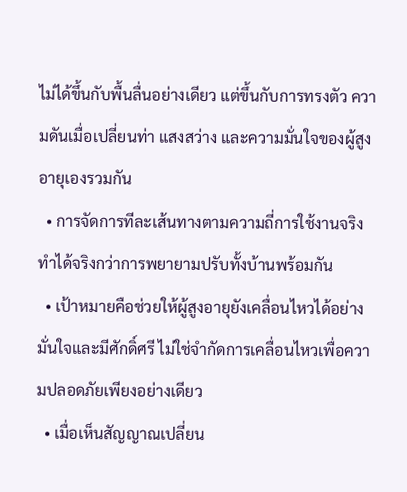ไม่ได้ขึ้นกับพื้นลื่นอย่างเดียว แต่ขึ้นกับการทรงตัว ความดันเมื่อเปลี่ยนท่า แสงสว่าง และความมั่นใจของผู้สูงอายุเองรวมกัน
  • การจัดการทีละเส้นทางตามความถี่การใช้งานจริง ทำได้จริงกว่าการพยายามปรับทั้งบ้านพร้อมกัน
  • เป้าหมายคือช่วยให้ผู้สูงอายุยังเคลื่อนไหวได้อย่างมั่นใจและมีศักดิ์ศรี ไม่ใช่จำกัดการเคลื่อนไหวเพื่อความปลอดภัยเพียงอย่างเดียว
  • เมื่อเห็นสัญญาณเปลี่ยน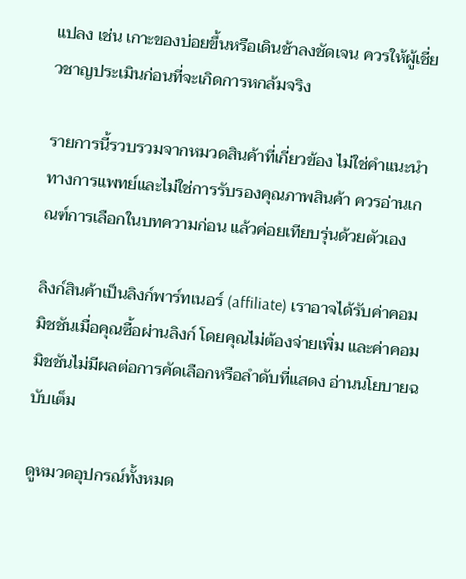แปลง เช่น เกาะของบ่อยขึ้นหรือเดินช้าลงชัดเจน ควรให้ผู้เชี่ยวชาญประเมินก่อนที่จะเกิดการหกล้มจริง

รายการนี้รวบรวมจากหมวดสินค้าที่เกี่ยวข้อง ไม่ใช่คำแนะนำทางการแพทย์และไม่ใช่การรับรองคุณภาพสินค้า ควรอ่านเกณฑ์การเลือกในบทความก่อน แล้วค่อยเทียบรุ่นด้วยตัวเอง

ลิงก์สินค้าเป็นลิงก์พาร์ทเนอร์ (affiliate) เราอาจได้รับค่าคอมมิชชันเมื่อคุณซื้อผ่านลิงก์ โดยคุณไม่ต้องจ่ายเพิ่ม และค่าคอมมิชชันไม่มีผลต่อการคัดเลือกหรือลำดับที่แสดง อ่านนโยบายฉบับเต็ม

ดูหมวดอุปกรณ์ทั้งหมด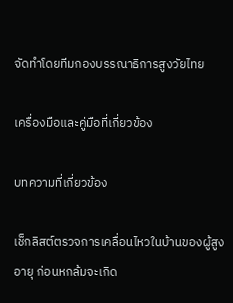จัดทำโดยทีมกองบรรณาธิการสูงวัยไทย

เครื่องมือและคู่มือที่เกี่ยวข้อง

บทความที่เกี่ยวข้อง

เช็กลิสต์ตรวจการเคลื่อนไหวในบ้านของผู้สูงอายุ ก่อนหกล้มจะเกิด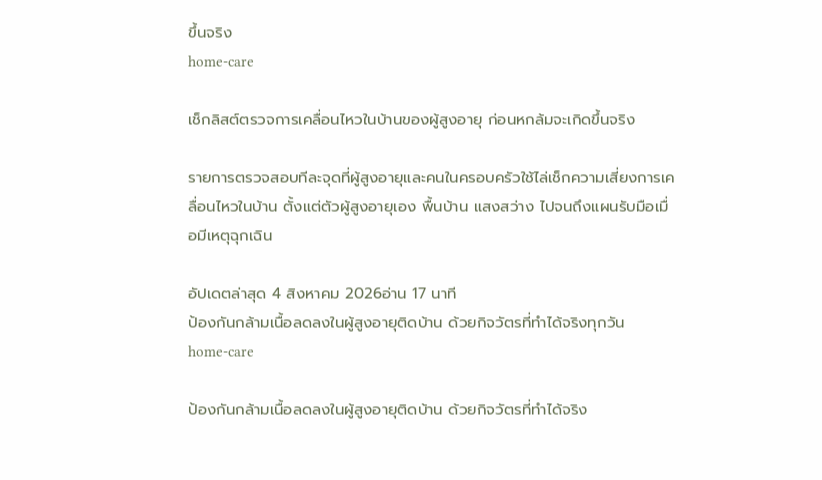ขึ้นจริง
home-care

เช็กลิสต์ตรวจการเคลื่อนไหวในบ้านของผู้สูงอายุ ก่อนหกล้มจะเกิดขึ้นจริง

รายการตรวจสอบทีละจุดที่ผู้สูงอายุและคนในครอบครัวใช้ไล่เช็กความเสี่ยงการเคลื่อนไหวในบ้าน ตั้งแต่ตัวผู้สูงอายุเอง พื้นบ้าน แสงสว่าง ไปจนถึงแผนรับมือเมื่อมีเหตุฉุกเฉิน

อัปเดตล่าสุด 4 สิงหาคม 2026อ่าน 17 นาที
ป้องกันกล้ามเนื้อลดลงในผู้สูงอายุติดบ้าน ด้วยกิจวัตรที่ทำได้จริงทุกวัน
home-care

ป้องกันกล้ามเนื้อลดลงในผู้สูงอายุติดบ้าน ด้วยกิจวัตรที่ทำได้จริง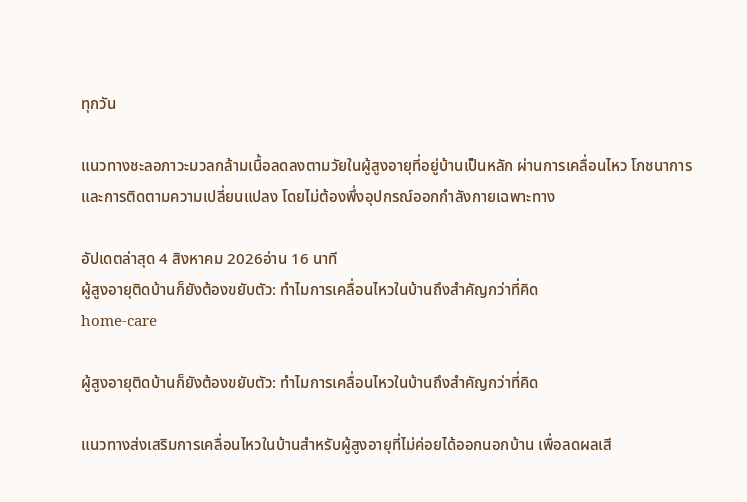ทุกวัน

แนวทางชะลอภาวะมวลกล้ามเนื้อลดลงตามวัยในผู้สูงอายุที่อยู่บ้านเป็นหลัก ผ่านการเคลื่อนไหว โภชนาการ และการติดตามความเปลี่ยนแปลง โดยไม่ต้องพึ่งอุปกรณ์ออกกำลังกายเฉพาะทาง

อัปเดตล่าสุด 4 สิงหาคม 2026อ่าน 16 นาที
ผู้สูงอายุติดบ้านก็ยังต้องขยับตัว: ทำไมการเคลื่อนไหวในบ้านถึงสำคัญกว่าที่คิด
home-care

ผู้สูงอายุติดบ้านก็ยังต้องขยับตัว: ทำไมการเคลื่อนไหวในบ้านถึงสำคัญกว่าที่คิด

แนวทางส่งเสริมการเคลื่อนไหวในบ้านสำหรับผู้สูงอายุที่ไม่ค่อยได้ออกนอกบ้าน เพื่อลดผลเสี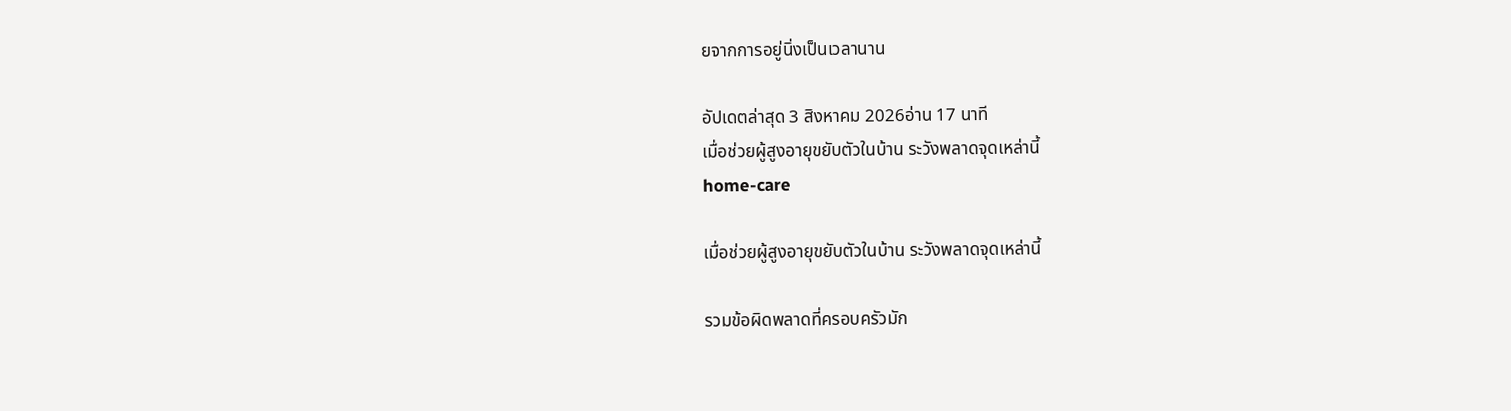ยจากการอยู่นิ่งเป็นเวลานาน

อัปเดตล่าสุด 3 สิงหาคม 2026อ่าน 17 นาที
เมื่อช่วยผู้สูงอายุขยับตัวในบ้าน ระวังพลาดจุดเหล่านี้
home-care

เมื่อช่วยผู้สูงอายุขยับตัวในบ้าน ระวังพลาดจุดเหล่านี้

รวมข้อผิดพลาดที่ครอบครัวมัก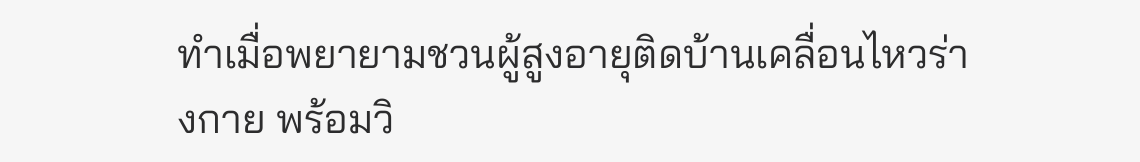ทำเมื่อพยายามชวนผู้สูงอายุติดบ้านเคลื่อนไหวร่างกาย พร้อมวิ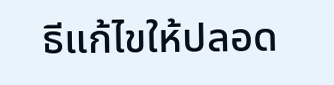ธีแก้ไขให้ปลอด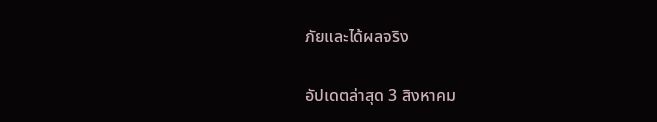ภัยและได้ผลจริง

อัปเดตล่าสุด 3 สิงหาคม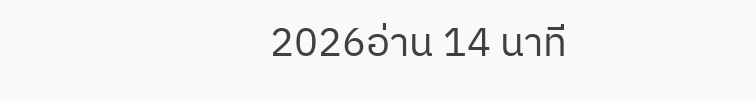2026อ่าน 14 นาที